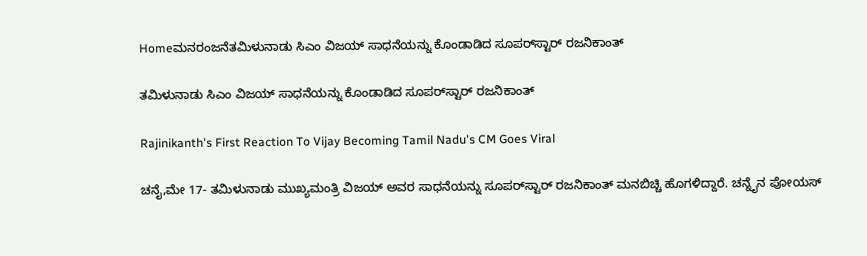Homeಮನರಂಜನೆತಮಿಳುನಾಡು ಸಿಎಂ ವಿಜಯ್‌ ಸಾಧನೆಯನ್ನು ಕೊಂಡಾಡಿದ ಸೂಪರ್‌ಸ್ಟಾರ್‌ ರಜನಿಕಾಂತ್‌

ತಮಿಳುನಾಡು ಸಿಎಂ ವಿಜಯ್‌ ಸಾಧನೆಯನ್ನು ಕೊಂಡಾಡಿದ ಸೂಪರ್‌ಸ್ಟಾರ್‌ ರಜನಿಕಾಂತ್‌

Rajinikanth's First Reaction To Vijay Becoming Tamil Nadu's CM Goes Viral

ಚನೈ,ಮೇ 17- ತಮಿಳುನಾಡು ಮುಖ್ಯಮಂತ್ರಿ ವಿಜಯ್‌ ಅವರ ಸಾಧನೆಯನ್ನು ಸೂಪರ್‌ಸ್ಟಾರ್‌ ರಜನಿಕಾಂತ್‌ ಮನಬಿಚ್ಚಿ ಹೊಗಳಿದ್ದಾರೆ. ಚನ್ನೈನ ಪೋಯಸ್‌‍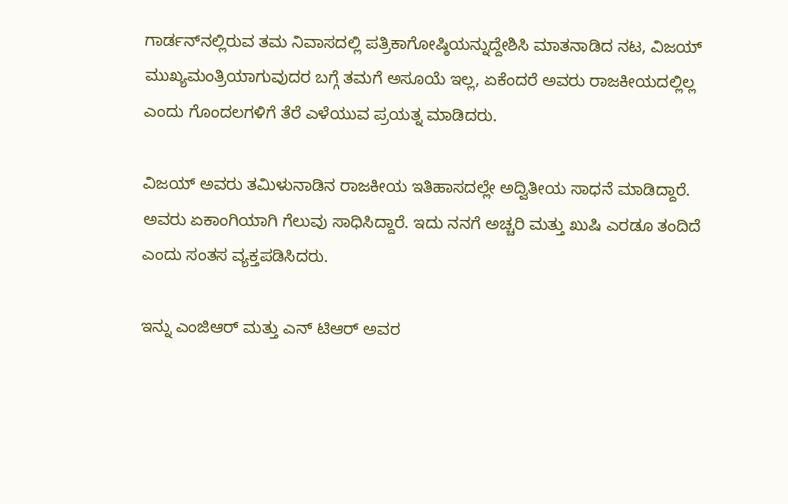ಗಾರ್ಡನ್‌ನಲ್ಲಿರುವ ತಮ ನಿವಾಸದಲ್ಲಿ ಪತ್ರಿಕಾಗೋಷ್ಠಿಯನ್ನುದ್ದೇಶಿಸಿ ಮಾತನಾಡಿದ ನಟ, ವಿಜಯ್‌ ಮುಖ್ಯಮಂತ್ರಿಯಾಗುವುದರ ಬಗ್ಗೆ ತಮಗೆ ಅಸೂಯೆ ಇಲ್ಲ, ಏಕೆಂದರೆ ಅವರು ರಾಜಕೀಯದಲ್ಲಿಲ್ಲ ಎಂದು ಗೊಂದಲಗಳಿಗೆ ತೆರೆ ಎಳೆಯುವ ಪ್ರಯತ್ನ ಮಾಡಿದರು.

ವಿಜಯ್‌ ಅವರು ತಮಿಳುನಾಡಿನ ರಾಜಕೀಯ ಇತಿಹಾಸದಲ್ಲೇ ಅದ್ವಿತೀಯ ಸಾಧನೆ ಮಾಡಿದ್ದಾರೆ. ಅವರು ಏಕಾಂಗಿಯಾಗಿ ಗೆಲುವು ಸಾಧಿಸಿದ್ದಾರೆ. ಇದು ನನಗೆ ಅಚ್ಚರಿ ಮತ್ತು ಖುಷಿ ಎರಡೂ ತಂದಿದೆ ಎಂದು ಸಂತಸ ವ್ಯಕ್ತಪಡಿಸಿದರು.

ಇನ್ನು ಎಂಜಿಆರ್‌ ಮತ್ತು ಎನ್‌ ಟಿಆರ್‌ ಅವರ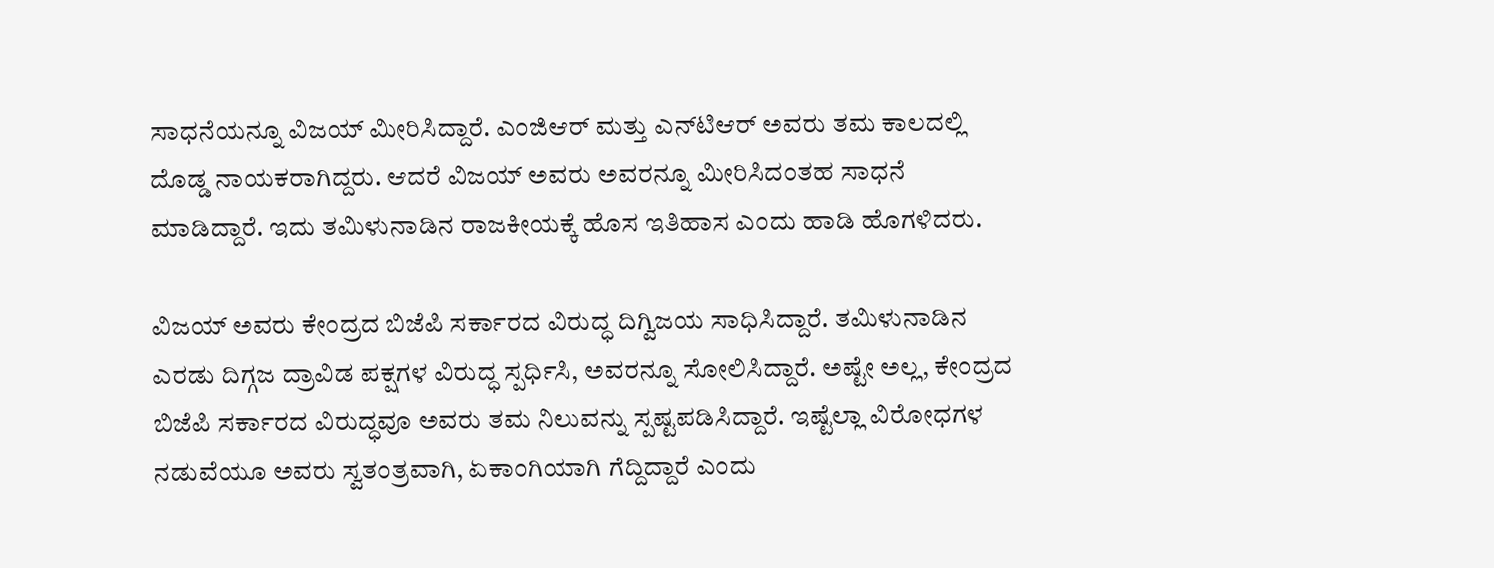ಸಾಧನೆಯನ್ನೂ ವಿಜಯ್‌ ಮೀರಿಸಿದ್ದಾರೆ. ಎಂಜಿಆರ್‌ ಮತ್ತು ಎನ್‌ಟಿಆರ್‌ ಅವರು ತಮ ಕಾಲದಲ್ಲಿ ದೊಡ್ಡ ನಾಯಕರಾಗಿದ್ದರು. ಆದರೆ ವಿಜಯ್‌ ಅವರು ಅವರನ್ನೂ ಮೀರಿಸಿದಂತಹ ಸಾಧನೆ ಮಾಡಿದ್ದಾರೆ. ಇದು ತಮಿಳುನಾಡಿನ ರಾಜಕೀಯಕ್ಕೆ ಹೊಸ ಇತಿಹಾಸ ಎಂದು ಹಾಡಿ ಹೊಗಳಿದರು.

ವಿಜಯ್‌ ಅವರು ಕೇಂದ್ರದ ಬಿಜೆಪಿ ಸರ್ಕಾರದ ವಿರುದ್ಧ ದಿಗ್ವಿಜಯ ಸಾಧಿಸಿದ್ದಾರೆ. ತಮಿಳುನಾಡಿನ ಎರಡು ದಿಗ್ಗಜ ದ್ರಾವಿಡ ಪಕ್ಷಗಳ ವಿರುದ್ಧ ಸ್ಪರ್ಧಿಸಿ, ಅವರನ್ನೂ ಸೋಲಿಸಿದ್ದಾರೆ. ಅಷ್ಟೇ ಅಲ್ಲ, ಕೇಂದ್ರದ ಬಿಜೆಪಿ ಸರ್ಕಾರದ ವಿರುದ್ಧವೂ ಅವರು ತಮ ನಿಲುವನ್ನು ಸ್ಪಷ್ಟಪಡಿಸಿದ್ದಾರೆ. ಇಷ್ಟೆಲ್ಲಾ ವಿರೋಧಗಳ ನಡುವೆಯೂ ಅವರು ಸ್ವತಂತ್ರವಾಗಿ, ಏಕಾಂಗಿಯಾಗಿ ಗೆದ್ದಿದ್ದಾರೆ ಎಂದು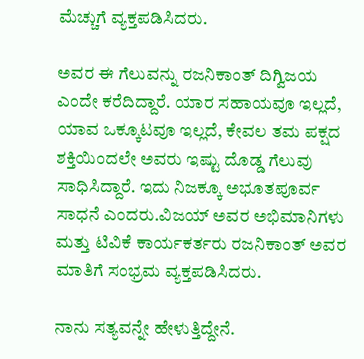ಮೆಚ್ಚುಗೆ ವ್ಯಕ್ತಪಡಿಸಿದರು.

ಅವರ ಈ ಗೆಲುವನ್ನು ರಜನಿಕಾಂತ್‌ ದಿಗ್ವಿಜಯ ಎಂದೇ ಕರೆದಿದ್ದಾರೆ. ಯಾರ ಸಹಾಯವೂ ಇಲ್ಲದೆ, ಯಾವ ಒಕ್ಕೂಟವೂ ಇಲ್ಲದೆ, ಕೇವಲ ತಮ ಪಕ್ಷದ ಶಕ್ತಿಯಿಂದಲೇ ಅವರು ಇಷ್ಟು ದೊಡ್ಡ ಗೆಲುವು ಸಾಧಿಸಿದ್ದಾರೆ. ಇದು ನಿಜಕ್ಕೂ ಅಭೂತಪೂರ್ವ ಸಾಧನೆ ಎಂದರು.ವಿಜಯ್‌ ಅವರ ಅಭಿಮಾನಿಗಳು ಮತ್ತು ಟಿವಿಕೆ ಕಾರ್ಯಕರ್ತರು ರಜನಿಕಾಂತ್‌ ಅವರ ಮಾತಿಗೆ ಸಂಭ್ರಮ ವ್ಯಕ್ತಪಡಿಸಿದರು.

ನಾನು ಸತ್ಯವನ್ನೇ ಹೇಳುತ್ತಿದ್ದೇನೆ.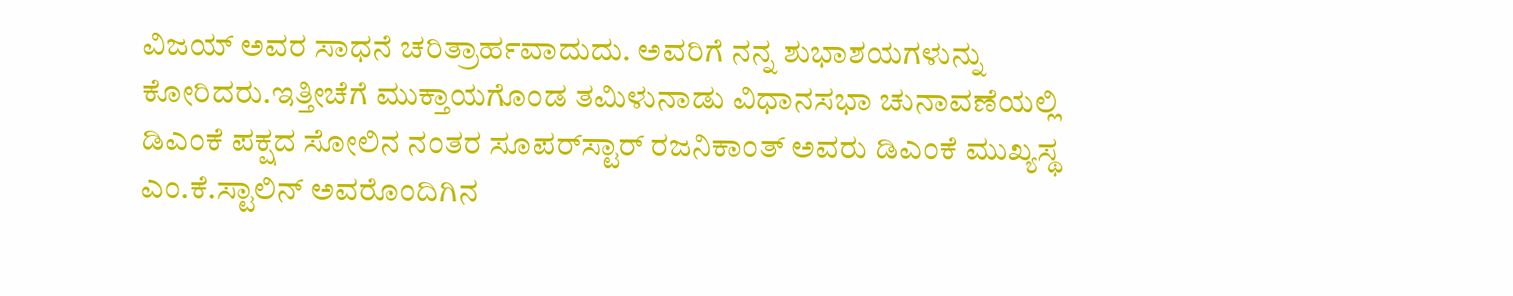ವಿಜಯ್‌ ಅವರ ಸಾಧನೆ ಚರಿತ್ರಾರ್ಹವಾದುದು. ಅವರಿಗೆ ನನ್ನ ಶುಭಾಶಯಗಳುನ್ನು ಕೋರಿದರು.ಇತ್ತೀಚೆಗೆ ಮುಕ್ತಾಯಗೊಂಡ ತಮಿಳುನಾಡು ವಿಧಾನಸಭಾ ಚುನಾವಣೆಯಲ್ಲಿ ಡಿಎಂಕೆ ಪಕ್ಷದ ಸೋಲಿನ ನಂತರ ಸೂಪರ್‌ಸ್ಟಾರ್‌ ರಜನಿಕಾಂತ್‌ ಅವರು ಡಿಎಂಕೆ ಮುಖ್ಯಸ್ಥ ಎಂ.ಕೆ.ಸ್ಟಾಲಿನ್‌ ಅವರೊಂದಿಗಿನ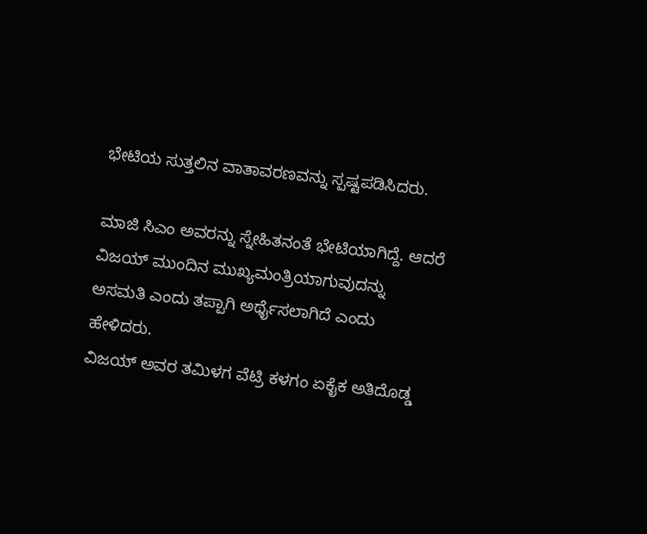ಭೇಟಿಯ ಸುತ್ತಲಿನ ವಾತಾವರಣವನ್ನು ಸ್ಪಷ್ಟಪಡಿಸಿದರು.

ಮಾಜಿ ಸಿಎಂ ಅವರನ್ನು ಸ್ನೇಹಿತನಂತೆ ಭೇಟಿಯಾಗಿದ್ದೆ. ಆದರೆ ವಿಜಯ್‌ ಮುಂದಿನ ಮುಖ್ಯಮಂತ್ರಿಯಾಗುವುದನ್ನು ಅಸಮತಿ ಎಂದು ತಪ್ಪಾಗಿ ಅರ್ಥೈಸಲಾಗಿದೆ ಎಂದು ಹೇಳಿದರು.
ವಿಜಯ್‌ ಅವರ ತಮಿಳಗ ವೆಟ್ರಿ ಕಳಗಂ ಏಕೈಕ ಅತಿದೊಡ್ಡ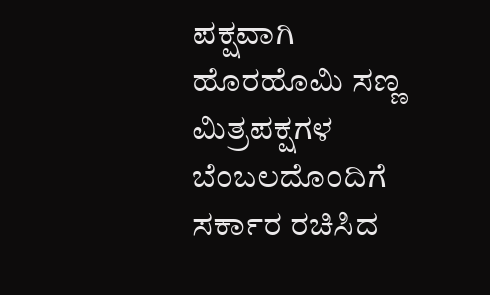ಪಕ್ಷವಾಗಿ ಹೊರಹೊಮಿ ಸಣ್ಣ ಮಿತ್ರಪಕ್ಷಗಳ ಬೆಂಬಲದೊಂದಿಗೆ ಸರ್ಕಾರ ರಚಿಸಿದ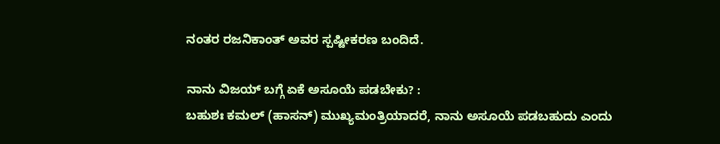ನಂತರ ರಜನಿಕಾಂತ್‌ ಅವರ ಸ್ಪಷ್ಟೀಕರಣ ಬಂದಿದೆ.

ನಾನು ವಿಜಯ್‌ ಬಗ್ಗೆ ಏಕೆ ಅಸೂಯೆ ಪಡಬೇಕು? :
ಬಹುಶಃ ಕಮಲ್‌ (ಹಾಸನ್‌) ಮುಖ್ಯಮಂತ್ರಿಯಾದರೆ, ನಾನು ಅಸೂಯೆ ಪಡಬಹುದು ಎಂದು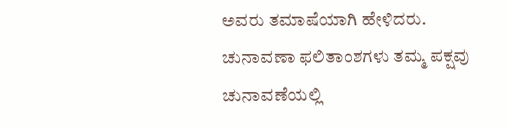ಅವರು ತಮಾಷೆಯಾಗಿ ಹೇಳಿದರು. ಚುನಾವಣಾ ಫಲಿತಾಂಶಗಳು ತಮ್ಮ ಪಕ್ಷವು ಚುನಾವಣೆಯಲ್ಲಿ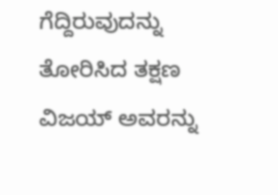ಗೆದ್ದಿರುವುದನ್ನು ತೋರಿಸಿದ ತಕ್ಷಣ ವಿಜಯ್‌ ಅವರನ್ನು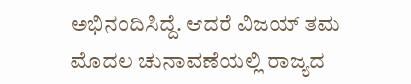ಅಭಿನಂದಿಸಿದ್ದೆ. ಆದರೆ ವಿಜಯ್‌ ತಮ ಮೊದಲ ಚುನಾವಣೆಯಲ್ಲಿ ರಾಜ್ಯದ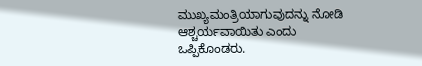ಮುಖ್ಯಮಂತ್ರಿಯಾಗುವುದನ್ನು ನೋಡಿ ಆಶ್ಚರ್ಯವಾಯಿತು ಎಂದು ಒಪ್ಪಿಕೊಂಡರು.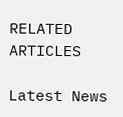RELATED ARTICLES

Latest News